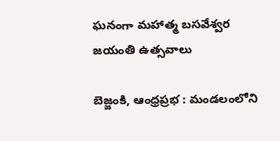ఘనంగా మహాత్మ బసవేశ్వర జయంతి ఉత్సవాలు

బెజ్జంకి, ఆంధ్రప్రభ : మండలంలోని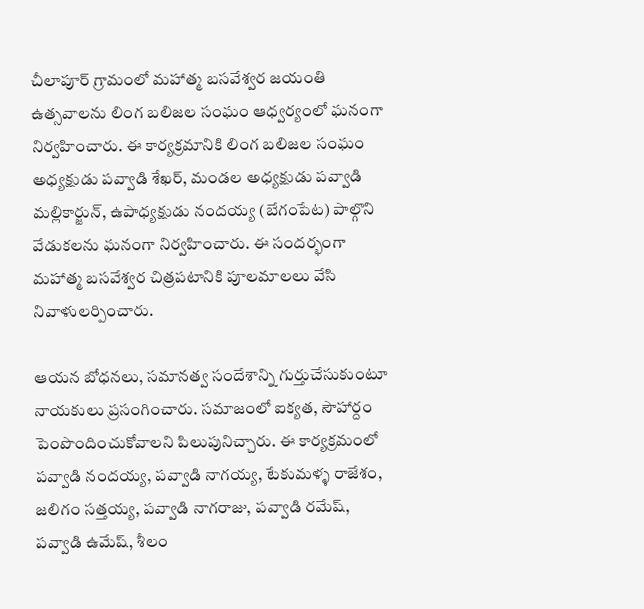చీలాపూర్ గ్రామంలో మహాత్మ బసవేశ్వర జయంతి ఉత్సవాలను లింగ బలిజల సంఘం ఆధ్వర్యంలో ఘనంగా నిర్వహించారు. ఈ కార్యక్రమానికి లింగ బలిజల సంఘం అధ్యక్షుడు పవ్వాడి శేఖర్, మండల అధ్యక్షుడు పవ్వాడి మల్లికార్జున్, ఉపాధ్యక్షుడు నందయ్య (బేగంపేట) పాల్గొని వేడుకలను ఘనంగా నిర్వహించారు. ఈ సందర్భంగా మహాత్మ బసవేశ్వర చిత్రపటానికి పూలమాలలు వేసి నివాళులర్పించారు.

ఆయన బోధనలు, సమానత్వ సందేశాన్ని గుర్తుచేసుకుంటూ నాయకులు ప్రసంగించారు. సమాజంలో ఐక్యత, సౌహార్దం పెంపొందించుకోవాలని పిలుపునిచ్చారు. ఈ కార్యక్రమంలో పవ్వాడి నందయ్య, పవ్వాడి నాగయ్య, టేకుమళ్ళ రాజేశం, జలిగం సత్తయ్య, పవ్వాడి నాగరాజు, పవ్వాడి రమేష్, పవ్వాడి ఉమేష్, శీలం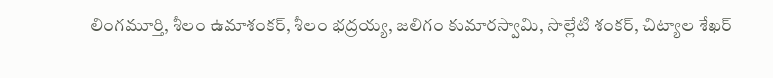లింగమూర్తి, శీలం ఉమాశంకర్, శీలం భద్రయ్య, జలిగం కుమారస్వామి, సొల్లేటి శంకర్, చిట్యాల శేఖర్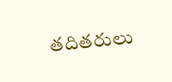తదితరులు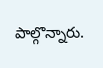పాల్గొన్నారు.